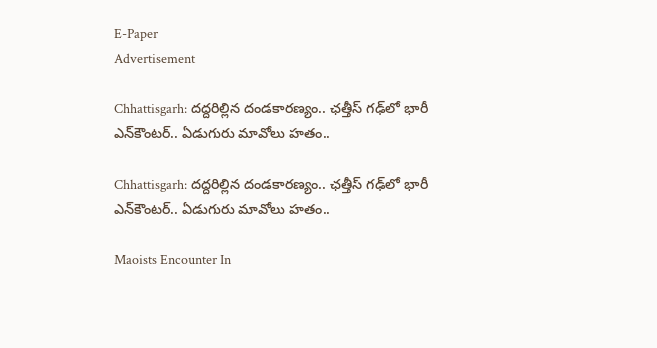E-Paper
Advertisement

Chhattisgarh: దద్దరిల్లిన దండకారణ్యం.. ఛత్తీస్ గఢ్‌లో భారీ ఎన్‌కౌంటర్.. ఏడుగురు మావోలు హతం..

Chhattisgarh: దద్దరిల్లిన దండకారణ్యం.. ఛత్తీస్ గఢ్‌లో భారీ ఎన్‌కౌంటర్.. ఏడుగురు మావోలు హతం..

Maoists Encounter In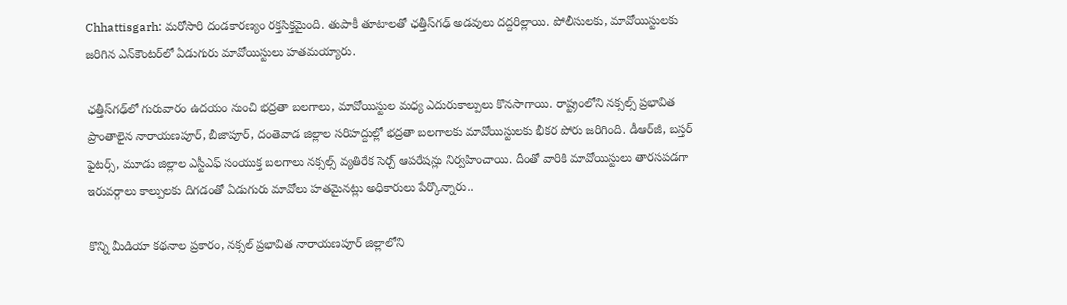Chhattisgarh: మరోసారి దండకారణ్యం రక్తసిక్తమైంది. తుపాకీ తూటాలతో ఛత్తీస్‌గఢ్ అడవులు దద్దరిల్లాయి. పోలీసులకు, మావోయిస్టులకు జరిగిన ఎన్‌కౌంటర్‌లో ఏడుగురు మావోయిస్టులు హతమయ్యారు.

ఛత్తీస్‌గఢ్‌లో గురువారం ఉదయం నుంచి భద్రతా బలగాలు, మావోయిస్టుల మధ్య ఎదురుకాల్పులు కొనసాగాయి. రాష్ట్రంలోని నక్సల్స్ ప్రభావిత ప్రాంతాలైన నారాయణపూర్, బీజాపూర్, దంతెవాడ జిల్లాల సరిహద్దుల్లో భద్రతా బలగాలకు మావోయిస్టులకు భీకర పోరు జరిగింది. డీఆర్‌జీ, బస్తర్ ఫైటర్స్, మూడు జిల్లాల ఎస్టీఎఫ్ సంయుక్త బలగాలు నక్సల్స్ వ్యతిరేక సెర్చ్ ఆపరేషన్లు నిర్వహించాయి. దీంతో వారికి మావోయిస్టులు తారసపడగా ఇరువర్గాలు కాల్పులకు దిగడంతో ఏడుగురు మావోలు హతమైనట్లు అధికారులు పేర్కొన్నారు..

కొన్ని మీడియా కథనాల ప్రకారం, నక్సల్ ప్రభావిత నారాయణపూర్ జిల్లాలోని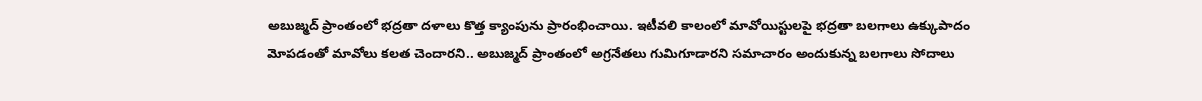అబుజ్మద్ ప్రాంతంలో భద్రతా దళాలు కొత్త క్యాంపును ప్రారంభించాయి. ఇటీవలి కాలంలో మావోయిస్టులపై భద్రతా బలగాలు ఉక్కుపాదం మోపడంతో మావోలు కలత చెందారని.. అబుజ్మద్ ప్రాంతంలో అగ్రనేతలు గుమిగూడారని సమాచారం అందుకున్న బలగాలు సోదాలు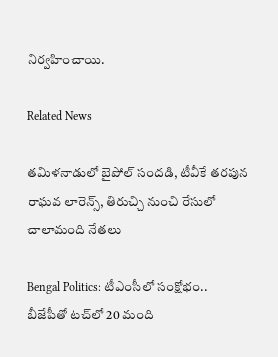నిర్వహించాయి.

Related News

తమిళనాడులో బైపోల్ సందడి, టీవీకే తరపున రాఘవ లారెన్స్‌, తిరుచ్చి నుంచి రేసులో చాలామంది నేతలు

Bengal Politics: టీఎంసీలో సంక్షోభం.. బీజేపీతో టచ్‌లో 20 మంది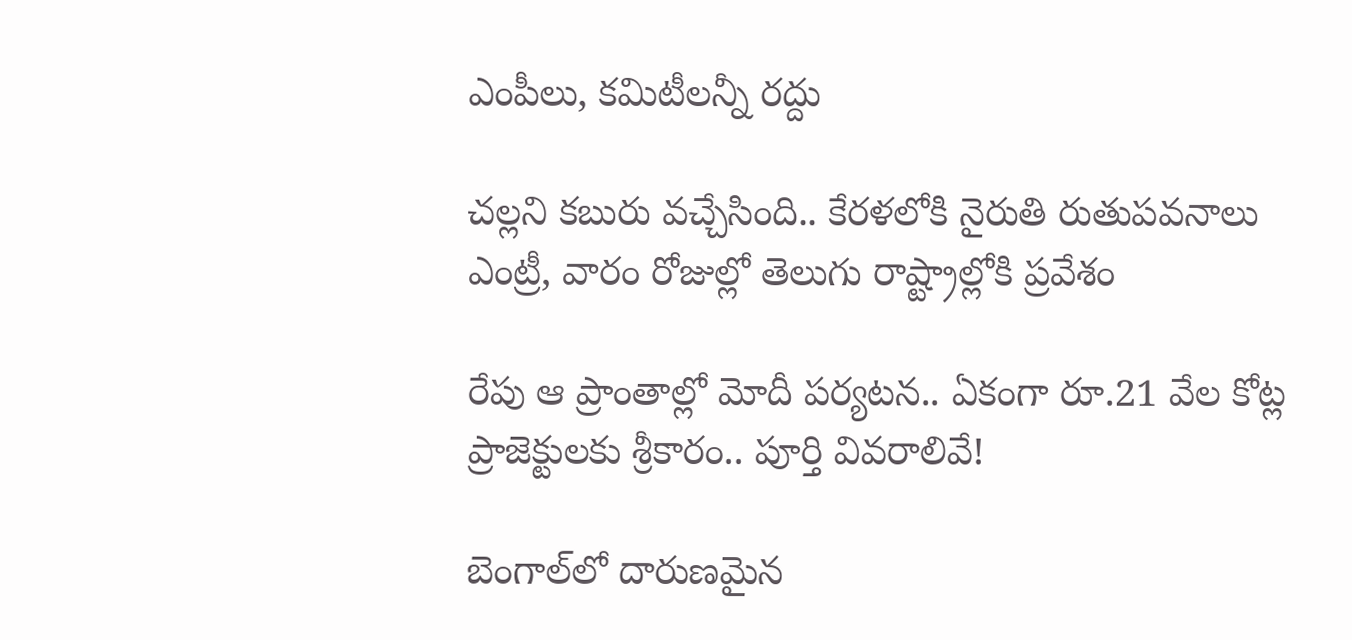ఎంపీలు, కమిటీలన్నీ రద్దు

చల్లని కబురు వచ్చేసింది.. కేరళలోకి నైరుతి రుతుపవనాలు ఎంట్రీ, వారం రోజుల్లో తెలుగు రాష్ట్రాల్లోకి ప్రవేశం

రేపు ఆ ప్రాంతాల్లో మోదీ పర్యటన.. ఏకంగా రూ.21 వేల కోట్ల ప్రాజెక్టులకు శ్రీకారం.. పూర్తి వివరాలివే!

బెంగాల్‌లో దారుణమైన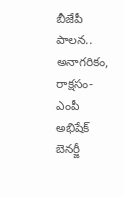బీజేపీ పాలన.. అనాగరికం, రాక్షసం-ఎంపీ అభిషేక్ బెనర్జీ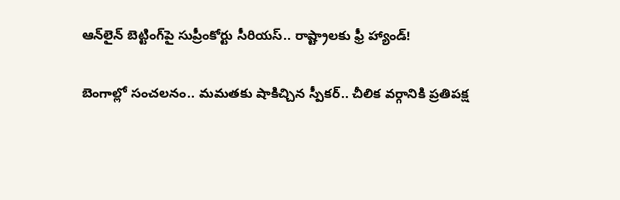ఆన్‌లైన్ బెట్టింగ్‌పై సుప్రీంకోర్టు సీరియస్.. రాష్ట్రాలకు ఫ్రీ హ్యాండ్!

బెంగాల్లో సంచలనం.. మమతకు షాకిచ్చిన స్పీకర్.. చీలిక వర్గానికి ప్రతిపక్ష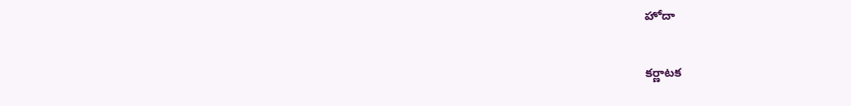హోదా

కర్ణాటక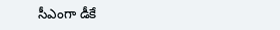సీఎంగా డీకే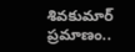శివకుమార్‌ ప్రమాణం..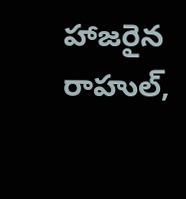హాజరైన రాహుల్,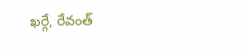ఖర్గే, రేవంత్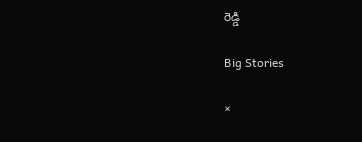రెడ్డి

Big Stories

×